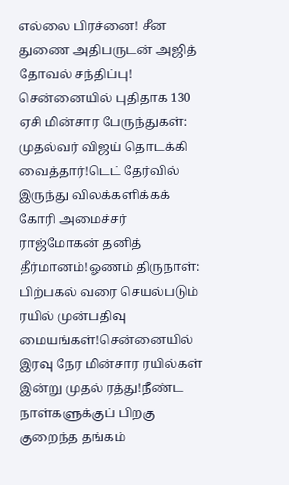எல்லை பிரச்னை! சீன துணை அதிபருடன் அஜித் தோவல் சந்திப்பு! சென்னையில் புதிதாக 130 ஏசி மின்சார பேருந்துகள்: முதல்வர் விஜய் தொடக்கி வைத்தார்!டெட் தேர்வில் இருந்து விலக்களிக்கக் கோரி அமைச்சர் ராஜ்மோகன் தனித் தீர்மானம்!ஓணம் திருநாள்: பிற்பகல் வரை செயல்படும் ரயில் முன்பதிவு மையங்கள்!சென்னையில் இரவு நேர மின்சார ரயில்கள் இன்று முதல் ரத்து!நீண்ட நாள்களுக்குப் பிறகு குறைந்த தங்கம்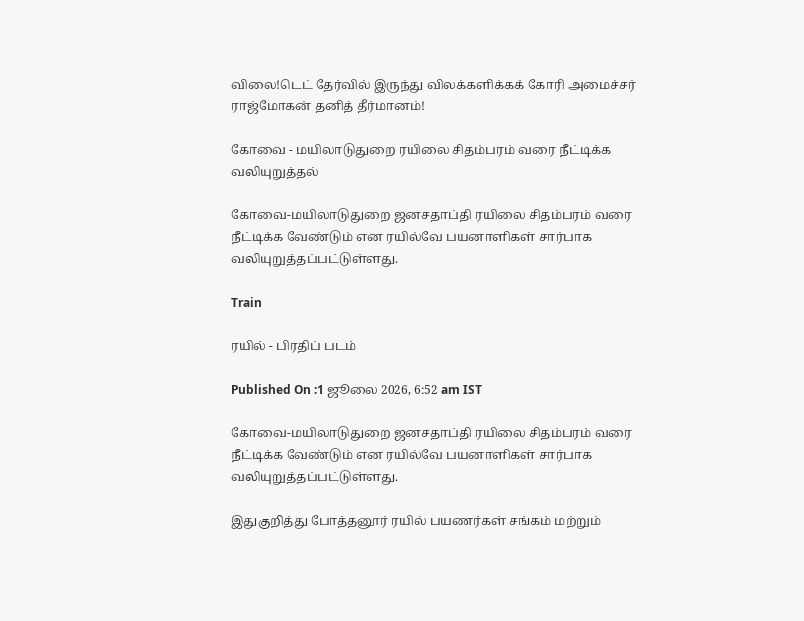விலை!டெட் தேர்வில் இருந்து விலக்களிக்கக் கோரி அமைச்சர் ராஜ்மோகன் தனித் தீர்மானம்!

கோவை - மயிலாடுதுறை ரயிலை சிதம்பரம் வரை நீட்டிக்க வலியுறுத்தல்

கோவை-மயிலாடுதுறை ஜனசதாப்தி ரயிலை சிதம்பரம் வரை நீட்டிக்க வேண்டும் என ரயில்வே பயனாளிகள் சார்பாக வலியுறுத்தப்பட்டுள்ளது.

Train

ரயில் - பிரதிப் படம்

Published On :1 ஜூலை 2026, 6:52 am IST

கோவை-மயிலாடுதுறை ஜனசதாப்தி ரயிலை சிதம்பரம் வரை நீட்டிக்க வேண்டும் என ரயில்வே பயனாளிகள் சார்பாக வலியுறுத்தப்பட்டுள்ளது.

இதுகுறித்து போத்தனூர் ரயில் பயணர்கள் சங்கம் மற்றும்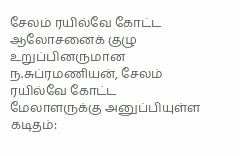சேலம் ரயில்வே கோட்ட ஆலோசனைக் குழு உறுப்பினருமான ந.சுப்ரமணியன், சேலம் ரயில்வே கோட்ட மேலாளருக்கு அனுப்பியுள்ள கடிதம்: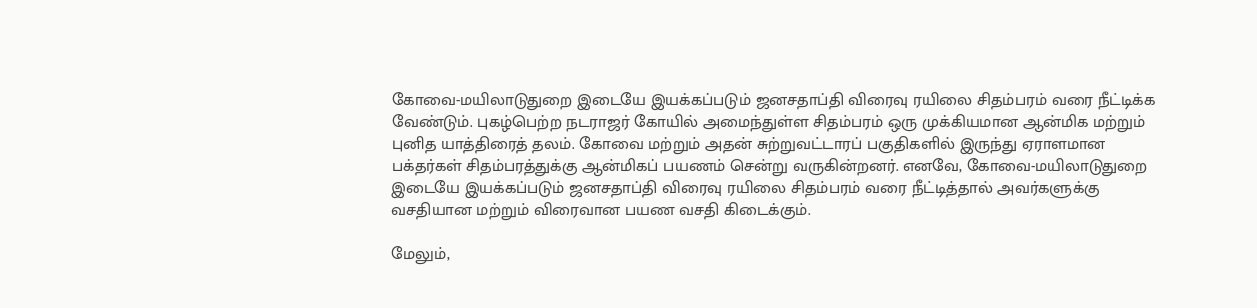கோவை-மயிலாடுதுறை இடையே இயக்கப்படும் ஜனசதாப்தி விரைவு ரயிலை சிதம்பரம் வரை நீட்டிக்க வேண்டும். புகழ்பெற்ற நடராஜர் கோயில் அமைந்துள்ள சிதம்பரம் ஒரு முக்கியமான ஆன்மிக மற்றும் புனித யாத்திரைத் தலம். கோவை மற்றும் அதன் சுற்றுவட்டாரப் பகுதிகளில் இருந்து ஏராளமான பக்தர்கள் சிதம்பரத்துக்கு ஆன்மிகப் பயணம் சென்று வருகின்றனர். எனவே, கோவை-மயிலாடுதுறை இடையே இயக்கப்படும் ஜனசதாப்தி விரைவு ரயிலை சிதம்பரம் வரை நீட்டித்தால் அவர்களுக்கு வசதியான மற்றும் விரைவான பயண வசதி கிடைக்கும்.

மேலும்,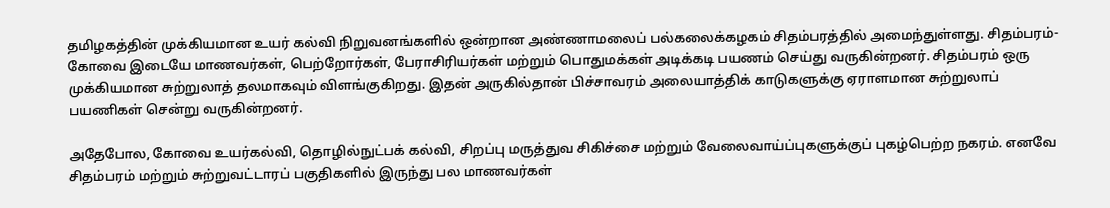தமிழகத்தின் முக்கியமான உயர் கல்வி நிறுவனங்களில் ஒன்றான அண்ணாமலைப் பல்கலைக்கழகம் சிதம்பரத்தில் அமைந்துள்ளது. சிதம்பரம்-கோவை இடையே மாணவர்கள், பெற்றோர்கள், பேராசிரியர்கள் மற்றும் பொதுமக்கள் அடிக்கடி பயணம் செய்து வருகின்றனர். சிதம்பரம் ஒரு முக்கியமான சுற்றுலாத் தலமாகவும் விளங்குகிறது. இதன் அருகில்தான் பிச்சாவரம் அலையாத்திக் காடுகளுக்கு ஏராளமான சுற்றுலாப் பயணிகள் சென்று வருகின்றனர்.

அதேபோல, கோவை உயர்கல்வி, தொழில்நுட்பக் கல்வி, சிறப்பு மருத்துவ சிகிச்சை மற்றும் வேலைவாய்ப்புகளுக்குப் புகழ்பெற்ற நகரம். எனவே சிதம்பரம் மற்றும் சுற்றுவட்டாரப் பகுதிகளில் இருந்து பல மாணவர்கள்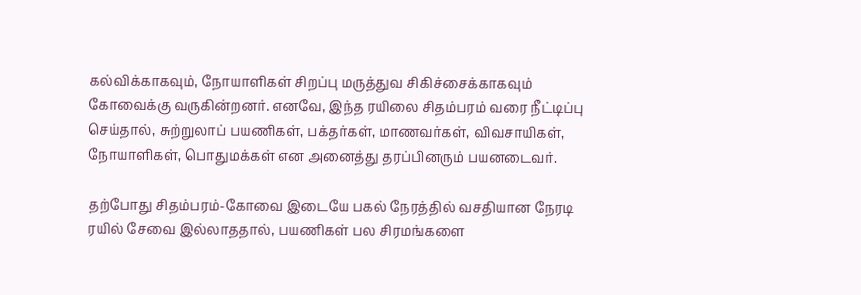கல்விக்காகவும், நோயாளிகள் சிறப்பு மருத்துவ சிகிச்சைக்காகவும் கோவைக்கு வருகின்றனர். எனவே, இந்த ரயிலை சிதம்பரம் வரை நீட்டிப்பு செய்தால், சுற்றுலாப் பயணிகள், பக்தர்கள், மாணவர்கள், விவசாயிகள், நோயாளிகள், பொதுமக்கள் என அனைத்து தரப்பினரும் பயனடைவர்.

தற்போது சிதம்பரம்-கோவை இடையே பகல் நேரத்தில் வசதியான நேரடி ரயில் சேவை இல்லாததால், பயணிகள் பல சிரமங்களை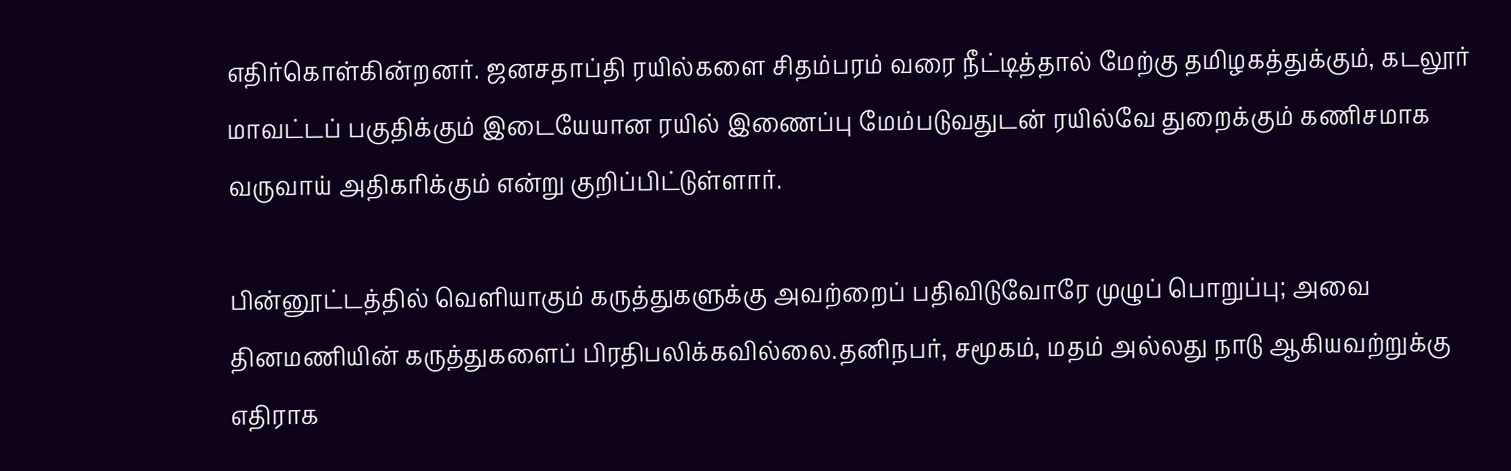எதிர்கொள்கின்றனர். ஜனசதாப்தி ரயில்களை சிதம்பரம் வரை நீட்டித்தால் மேற்கு தமிழகத்துக்கும், கடலூர் மாவட்டப் பகுதிக்கும் இடையேயான ரயில் இணைப்பு மேம்படுவதுடன் ரயில்வே துறைக்கும் கணிசமாக வருவாய் அதிகரிக்கும் என்று குறிப்பிட்டுள்ளார்.

பின்னூட்டத்தில் வெளியாகும் கருத்துகளுக்கு அவற்றைப் பதிவிடுவோரே முழுப் பொறுப்பு; அவை தினமணியின் கருத்துகளைப் பிரதிபலிக்கவில்லை.தனிநபர், சமூகம், மதம் அல்லது நாடு ஆகியவற்றுக்கு எதிராக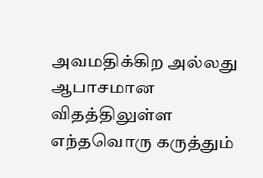அவமதிக்கிற அல்லது ஆபாசமான விதத்திலுள்ள எந்தவொரு கருத்தும்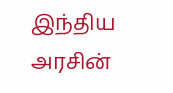இந்திய அரசின்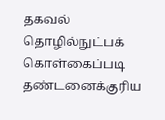தகவல் தொழில்நுட்பக் கொள்கைப்படி தண்டனைக்குரிய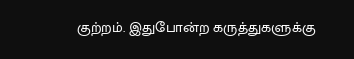குற்றம். இதுபோன்ற கருத்துகளுக்கு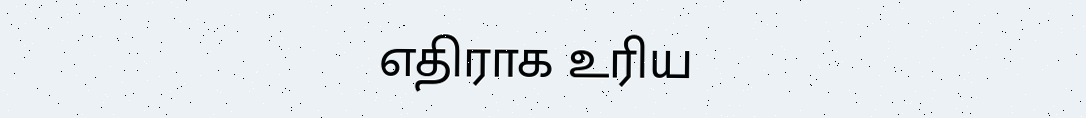எதிராக உரிய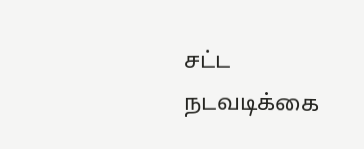சட்ட நடவடிக்கை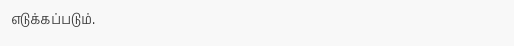எடுக்கப்படும்.